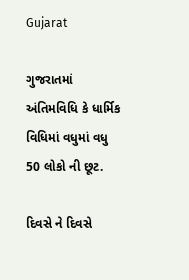Gujarat

ગુજરાતમાં અંતિમવિધિ કે ધાર્મિક વિધિમાં વધુમાં વધુ 50 લોકો ની છૂટ.

દિવસે ને દિવસે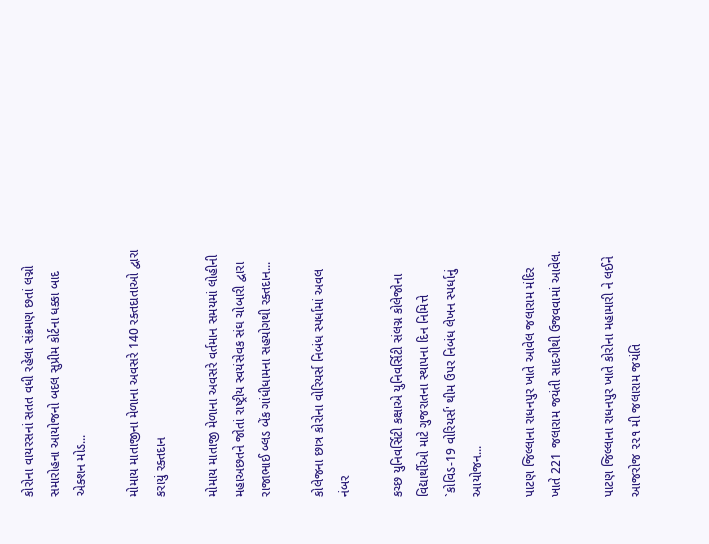કોરોના વાયરસનાં સતત વધી રહેલા સંક્રમણ છતાં લગ્નો સમારોહના આયોજનો બદલ સુપ્રીમ કોર્ટના ધક્કા બાદ એક્શન મોડ...

મોમાય માતાજીના મેળાના અવસરે 140 રક્તદાતાઓ દ્વારા કરાયું રક્તદાન

મોમાય માતાજી મેળાના અવસરે વર્તમાન સમયમાં લોહીની મહાઅછતને જોતાં રાષ્ટ્રીય સ્વયંસેવક સંઘ ચોબારી દ્વારા રાજાભાઈ બ્લડ બેંક ગાંધીધામના સહયોગથી રક્તદાન...

કોલેજના છાત્ર કોરોના વોરિયર્સ નિબંધ સ્પર્ધામાં અવલ નંબર

કચ્છ યુનિવર્સિટી કક્ષાએ યુનિવર્સિટી સંલગ્ન કોલેજોના વિદ્યાર્થીઓ માટે ગુજરાતના સ્થાપના દિન નિમિત્તે `કોવિડ-19 વોરિયર્સ' થીમ ઉપર નિબંધ લેખન સ્પર્ધાનું આયોજન...

પાટણ જિલ્લાના રાધનપુર ખાતે આવેલ જલારામ મંદિર ખાતે 221 જલારામ જયંતી સાદગીથી ઉજવવામાં આવેલ.

પાટણ જિલ્લાના રાધનપુર ખાતે કોરોના મહામારી ને લઈને આજરોજ ૨૨૧ મી જલારામ જયંતિ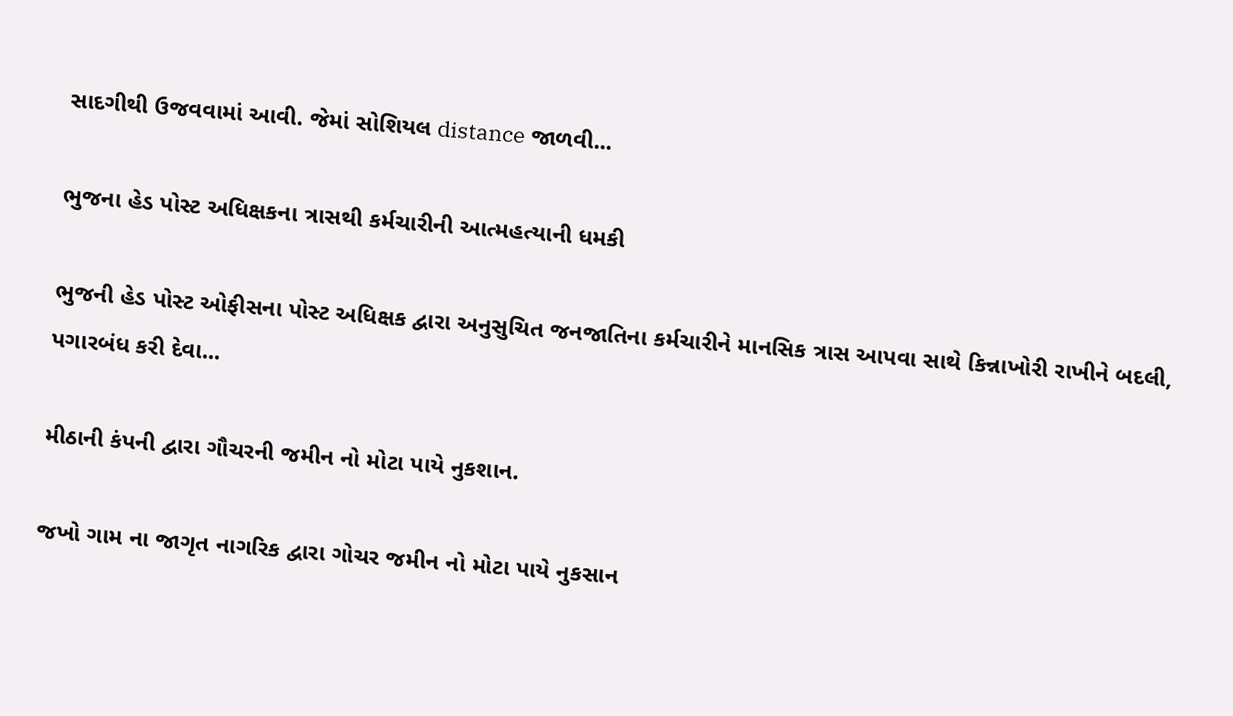સાદગીથી ઉજવવામાં આવી. જેમાં સોશિયલ distance જાળવી...

ભુજના હેડ પોસ્ટ અધિક્ષકના ત્રાસથી કર્મચારીની આત્મહત્યાની ધમકી

ભુજની હેડ પોસ્ટ ઓફીસના પોસ્ટ અધિક્ષક દ્વારા અનુસુચિત જનજાતિના કર્મચારીને માનસિક ત્રાસ આપવા સાથે કિન્નાખોરી રાખીને બદલી, પગારબંધ કરી દેવા...

મીઠાની કંપની દ્વારા ગૌચરની જમીન નો મોટા પાયે નુકશાન.

જખો ગામ ના જાગૃત નાગરિક દ્વારા ગોચર જમીન નો મોટા પાયે નુકસાન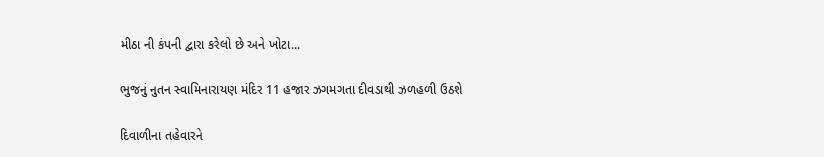મીઠા ની કંપની દ્વારા કરેલો છે અને ખોટા...

ભુજનું નુતન સ્વામિનારાયણ મંદિર 11 હજાર ઝગમગતા દીવડાથી ઝળહળી ઉઠશે

દિવાળીના તહેવારને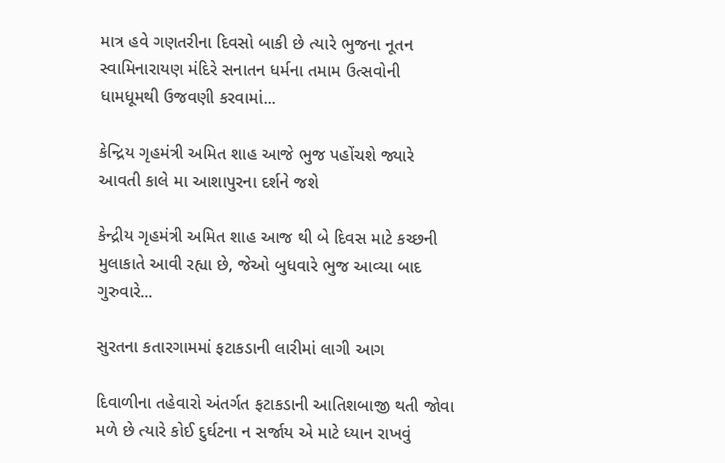માત્ર હવે ગણતરીના દિવસો બાકી છે ત્યારે ભુજના નૂતન સ્વામિનારાયણ મંદિરે સનાતન ધર્મના તમામ ઉત્સવોની ધામધૂમથી ઉજવણી કરવામાં...

કેન્દ્રિય ગૃહમંત્રી અમિત શાહ આજે ભુજ પહોંચશે જ્યારે આવતી કાલે મા આશાપુરના દર્શને જશે

કેન્દ્રીય ગૃહમંત્રી અમિત શાહ આજ થી બે દિવસ માટે કચ્છની મુલાકાતે આવી રહ્યા છે, જેઓ બુધવારે ભુજ આવ્યા બાદ ગુરુવારે...

સુરતના કતારગામમાં ફટાકડાની લારીમાં લાગી આગ

દિવાળીના તહેવારો અંતર્ગત ફટાકડાની આતિશબાજી થતી જોવા મળે છે ત્યારે કોઈ દુર્ઘટના ન સર્જાય એ માટે ધ્યાન રાખવું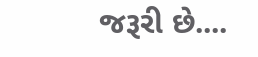જરૂરી છે....